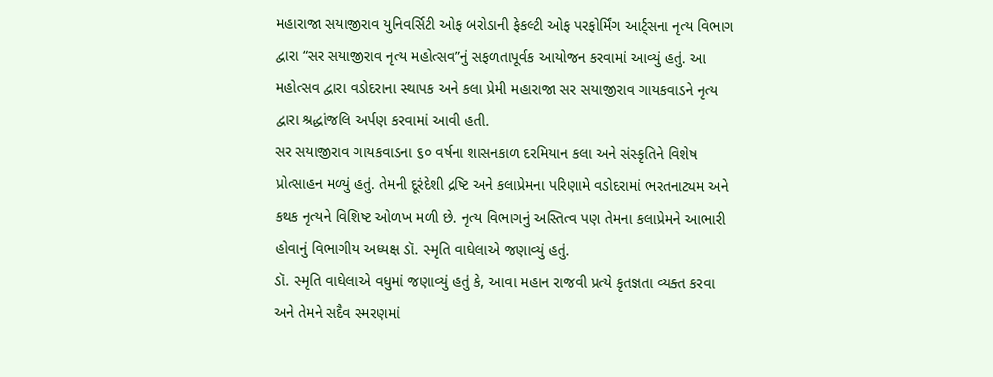મહારાજા સયાજીરાવ યુનિવર્સિટી ઓફ બરોડાની ફેકલ્ટી ઓફ પરફોર્મિંગ આર્ટ્સના નૃત્ય વિભાગ દ્વારા “સર સયાજીરાવ નૃત્ય મહોત્સવ”નું સફળતાપૂર્વક આયોજન કરવામાં આવ્યું હતું. આ મહોત્સવ દ્વારા વડોદરાના સ્થાપક અને કલા પ્રેમી મહારાજા સર સયાજીરાવ ગાયકવાડને નૃત્ય દ્વારા શ્રદ્ધાંજલિ અર્પણ કરવામાં આવી હતી.
સર સયાજીરાવ ગાયકવાડના ૬૦ વર્ષના શાસનકાળ દરમિયાન કલા અને સંસ્કૃતિને વિશેષ પ્રોત્સાહન મળ્યું હતું. તેમની દૂરંદેશી દ્રષ્ટિ અને કલાપ્રેમના પરિણામે વડોદરામાં ભરતનાટ્યમ અને કથક નૃત્યને વિશિષ્ટ ઓળખ મળી છે. નૃત્ય વિભાગનું અસ્તિત્વ પણ તેમના કલાપ્રેમને આભારી હોવાનું વિભાગીય અધ્યક્ષ ડૉ. સ્મૃતિ વાઘેલાએ જણાવ્યું હતું.
ડૉ. સ્મૃતિ વાઘેલાએ વધુમાં જણાવ્યું હતું કે, આવા મહાન રાજવી પ્રત્યે કૃતજ્ઞતા વ્યક્ત કરવા અને તેમને સદૈવ સ્મરણમાં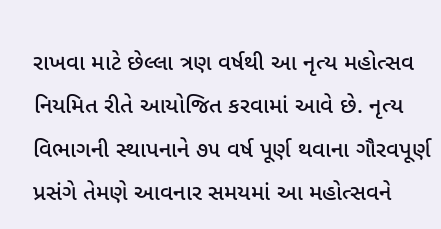રાખવા માટે છેલ્લા ત્રણ વર્ષથી આ નૃત્ય મહોત્સવ નિયમિત રીતે આયોજિત કરવામાં આવે છે. નૃત્ય વિભાગની સ્થાપનાને ૭૫ વર્ષ પૂર્ણ થવાના ગૌરવપૂર્ણ પ્રસંગે તેમણે આવનાર સમયમાં આ મહોત્સવને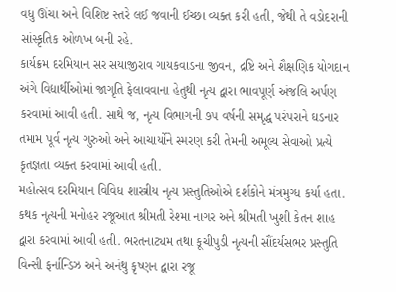વધુ ઊંચા અને વિશિષ્ટ સ્તરે લઈ જવાની ઈચ્છા વ્યક્ત કરી હતી, જેથી તે વડોદરાની સાંસ્કૃતિક ઓળખ બની રહે.
કાર્યક્રમ દરમિયાન સર સયાજીરાવ ગાયકવાડના જીવન, દ્રષ્ટિ અને શૈક્ષણિક યોગદાન અંગે વિદ્યાર્થીઓમાં જાગૃતિ ફેલાવવાના હેતુથી નૃત્ય દ્વારા ભાવપૂર્ણ અંજલિ અર્પણ કરવામાં આવી હતી. સાથે જ, નૃત્ય વિભાગની ૭૫ વર્ષની સમૃદ્ધ પરંપરાને ઘડનાર તમામ પૂર્વ નૃત્ય ગુરુઓ અને આચાર્યોને સ્મરણ કરી તેમની અમૂલ્ય સેવાઓ પ્રત્યે કૃતજ્ઞતા વ્યક્ત કરવામાં આવી હતી.
મહોત્સવ દરમિયાન વિવિધ શાસ્ત્રીય નૃત્ય પ્રસ્તુતિઓએ દર્શકોને મંત્રમુગ્ધ કર્યા હતા. કથક નૃત્યની મનોહર રજૂઆત શ્રીમતી રેશ્મા નાગર અને શ્રીમતી ખુશી કેતન શાહ દ્વારા કરવામાં આવી હતી. ભરતનાટ્યમ તથા કૂચીપુડી નૃત્યની સૌંદર્યસભર પ્રસ્તુતિ વિન્સી ફર્નાન્ડિઝ અને અનંથુ કૃષ્ણન દ્વારા રજૂ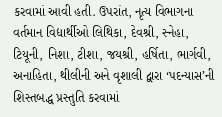કરવામાં આવી હતી. ઉપરાંત, નૃત્ય વિભાગના વર્તમાન વિદ્યાર્થીઓ લિથિકા, દેવશ્રી, સ્નેહા, ટિયૂની, નિશા, ટીશા, જયશ્રી, હર્ષિતા, ભાર્ગવી, અનાહિતા, થીલીની અને વૃશાલી દ્વારા ‘પદન્યાસ’ની શિસ્તબદ્ધ પ્રસ્તુતિ કરવામાં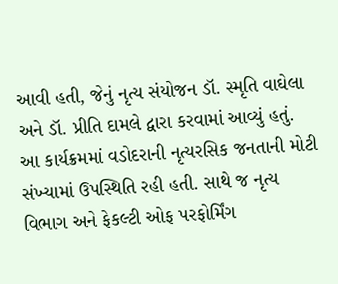આવી હતી, જેનું નૃત્ય સંયોજન ડૉ. સ્મૃતિ વાઘેલા અને ડૉ. પ્રીતિ દામલે દ્વારા કરવામાં આવ્યું હતું.
આ કાર્યક્રમમાં વડોદરાની નૃત્યરસિક જનતાની મોટી સંખ્યામાં ઉપસ્થિતિ રહી હતી. સાથે જ નૃત્ય વિભાગ અને ફેકલ્ટી ઓફ પરફોર્મિંગ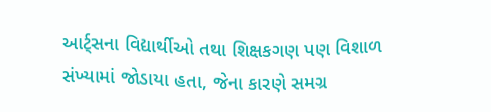આર્ટ્સના વિદ્યાર્થીઓ તથા શિક્ષકગણ પણ વિશાળ સંખ્યામાં જોડાયા હતા, જેના કારણે સમગ્ર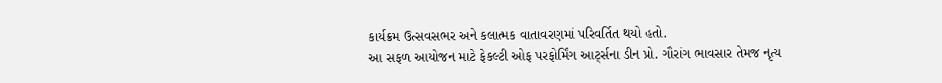કાર્યક્રમ ઉત્સવસભર અને કલાત્મક વાતાવરણમાં પરિવર્તિત થયો હતો.
આ સફળ આયોજન માટે ફેકલ્ટી ઓફ પરફોર્મિંગ આર્ટ્સના ડીન પ્રો. ગૌરાંગ ભાવસાર તેમજ નૃત્ય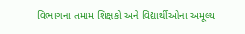વિભાગના તમામ શિક્ષકો અને વિદ્યાર્થીઓના અમૂલ્ય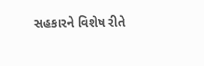સહકારને વિશેષ રીતે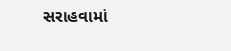સરાહવામાં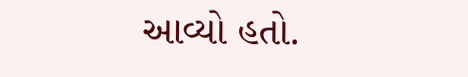આવ્યો હતો.